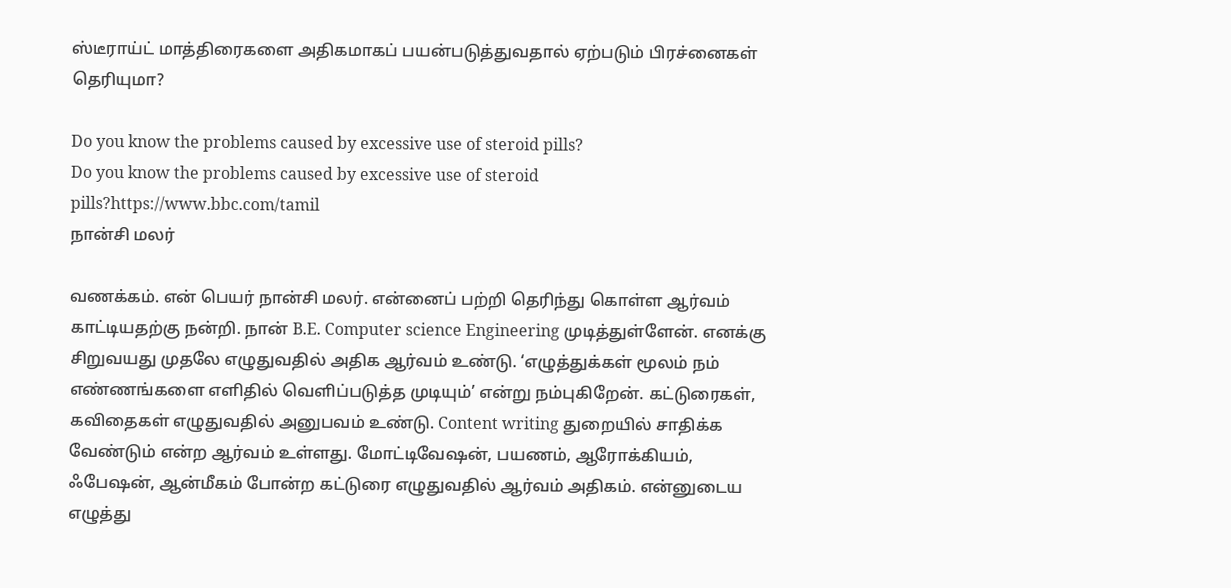ஸ்டீராய்ட் மாத்திரைகளை அதிகமாகப் பயன்படுத்துவதால் ஏற்படும் பிரச்னைகள் தெரியுமா?

Do you know the problems caused by excessive use of steroid pills?
Do you know the problems caused by excessive use of steroid pills?https://www.bbc.com/tamil
நான்சி மலர்

வணக்கம். என் பெயர் நான்சி மலர். என்னைப் பற்றி தெரிந்து கொள்ள ஆர்வம் காட்டியதற்கு நன்றி. நான் B.E. Computer science Engineering முடித்துள்ளேன். எனக்கு சிறுவயது முதலே எழுதுவதில் அதிக ஆர்வம் உண்டு. ‘எழுத்துக்கள் மூலம் நம் எண்ணங்களை எளிதில் வெளிப்படுத்த முடியும்’ என்று நம்புகிறேன். கட்டுரைகள், கவிதைகள் எழுதுவதில் அனுபவம் உண்டு. Content writing துறையில் சாதிக்க வேண்டும் என்ற ஆர்வம் உள்ளது. மோட்டிவேஷன், பயணம், ஆரோக்கியம், ஃபேஷன், ஆன்மீகம் போன்ற கட்டுரை எழுதுவதில் ஆர்வம் அதிகம். என்னுடைய எழுத்து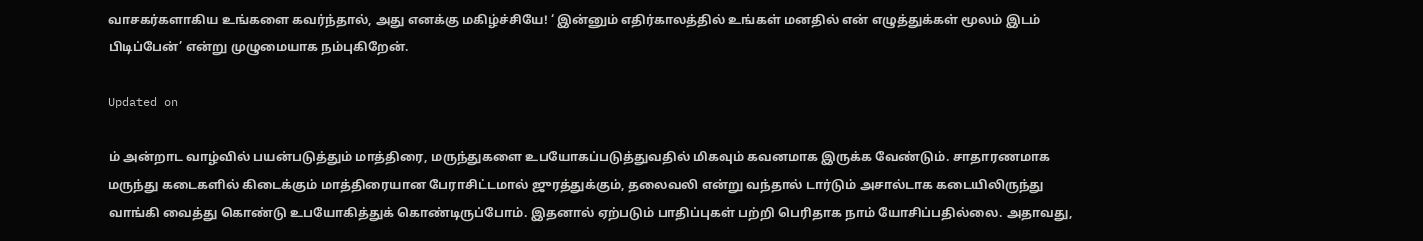வாசகர்களாகிய உங்களை கவர்ந்தால், அது எனக்கு மகிழ்ச்சியே! ‘ இன்னும் எதிர்காலத்தில் உங்கள் மனதில் என் எழுத்துக்கள் மூலம் இடம் பிடிப்பேன்’ என்று முழுமையாக நம்புகிறேன்.

Updated on

ம் அன்றாட வாழ்வில் பயன்படுத்தும் மாத்திரை, மருந்துகளை உபயோகப்படுத்துவதில் மிகவும் கவனமாக இருக்க வேண்டும். சாதாரணமாக மருந்து கடைகளில் கிடைக்கும் மாத்திரையான பேராசிட்டமால் ஜுரத்துக்கும், தலைவலி என்று வந்தால் டார்டும் அசால்டாக கடையிலிருந்து வாங்கி வைத்து கொண்டு உபயோகித்துக் கொண்டிருப்போம். இதனால் ஏற்படும் பாதிப்புகள் பற்றி பெரிதாக நாம் யோசிப்பதில்லை. அதாவது,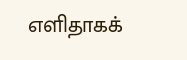எளிதாகக்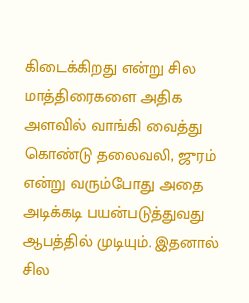கிடைக்கிறது என்று சில மாத்திரைகளை அதிக அளவில் வாங்கி வைத்து கொண்டு தலைவலி, ஜுரம் என்று வரும்போது அதை அடிக்கடி பயன்படுத்துவது ஆபத்தில் முடியும். இதனால் சில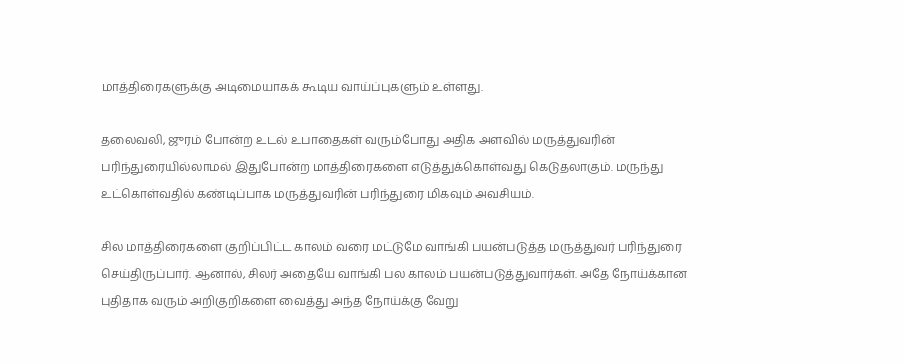மாத்திரைகளுக்கு அடிமையாகக் கூடிய வாய்ப்புகளும் உள்ளது.

தலைவலி, ஜுரம் போன்ற உடல் உபாதைகள் வரும்போது அதிக அளவில் மருத்துவரின் பரிந்துரையில்லாமல் இதுபோன்ற மாத்திரைகளை எடுத்துக்கொள்வது கெடுதலாகும். மருந்து உட்கொள்வதில் கண்டிப்பாக மருத்துவரின் பரிந்துரை மிகவும் அவசியம்.

சில மாத்திரைகளை குறிப்பிட்ட காலம் வரை மட்டுமே வாங்கி பயன்படுத்த மருத்துவர் பரிந்துரை செய்திருப்பார். ஆனால், சிலர் அதையே வாங்கி பல காலம் பயன்படுத்துவார்கள். அதே நோய்க்கான புதிதாக வரும் அறிகுறிகளை வைத்து அந்த நோய்க்கு வேறு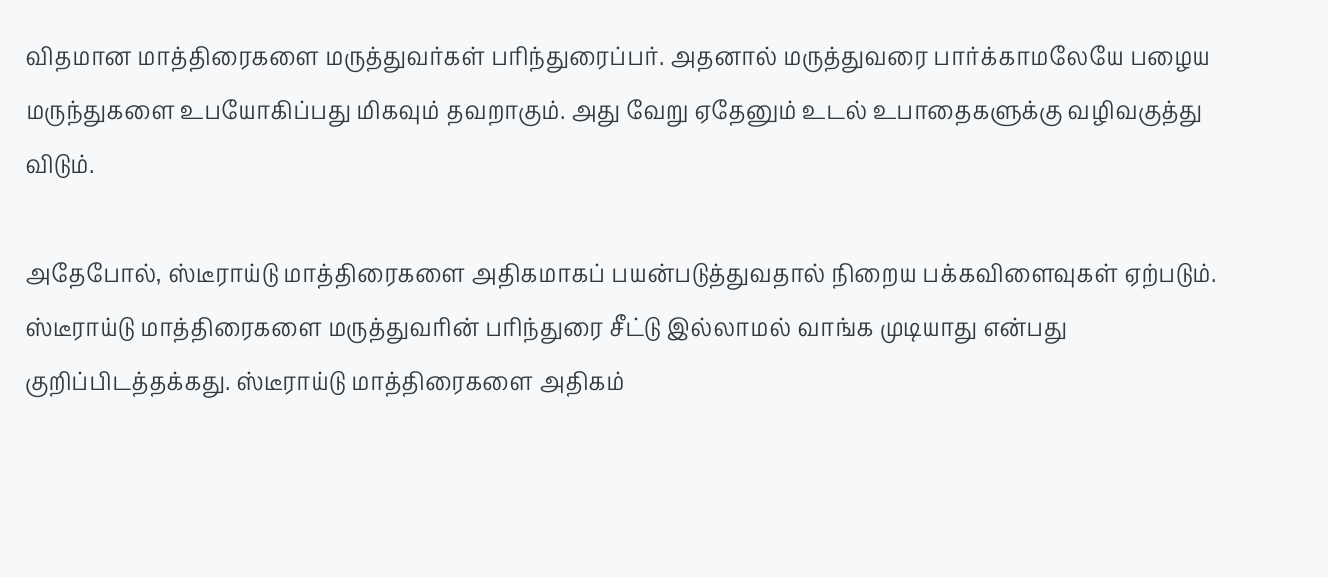விதமான மாத்திரைகளை மருத்துவர்கள் பரிந்துரைப்பர். அதனால் மருத்துவரை பார்க்காமலேயே பழைய மருந்துகளை உபயோகிப்பது மிகவும் தவறாகும். அது வேறு ஏதேனும் உடல் உபாதைகளுக்கு வழிவகுத்து விடும்.

அதேபோல், ஸ்டீராய்டு மாத்திரைகளை அதிகமாகப் பயன்படுத்துவதால் நிறைய பக்கவிளைவுகள் ஏற்படும். ஸ்டீராய்டு மாத்திரைகளை மருத்துவரின் பரிந்துரை சீட்டு இல்லாமல் வாங்க முடியாது என்பது குறிப்பிடத்தக்கது. ஸ்டீராய்டு மாத்திரைகளை அதிகம்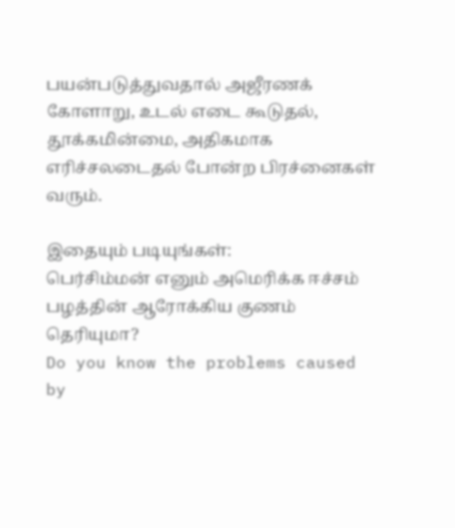பயன்படுத்துவதால் அஜீரணக் கோளாறு, உடல் எடை கூடுதல், தூக்கமின்மை, அதிகமாக எரிச்சலடைதல் போன்ற பிரச்னைகள் வரும்.

இதையும் படியுங்கள்:
பெர்சிம்மன் எனும் அமெரிக்க ஈச்சம் பழத்தின் ஆரோக்கிய குணம் தெரியுமா?
Do you know the problems caused by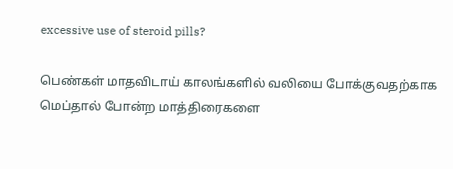excessive use of steroid pills?

பெண்கள் மாதவிடாய் காலங்களில் வலியை போக்குவதற்காக மெப்தால் போன்ற மாத்திரைகளை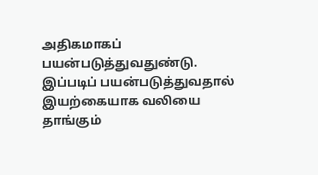அதிகமாகப் பயன்படுத்துவதுண்டு. இப்படிப் பயன்படுத்துவதால் இயற்கையாக வலியை தாங்கும்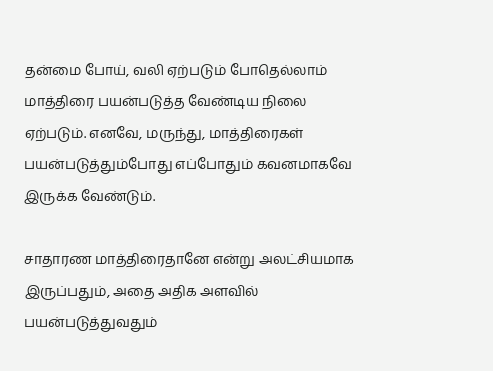தன்மை போய், வலி ஏற்படும் போதெல்லாம் மாத்திரை பயன்படுத்த வேண்டிய நிலை ஏற்படும். எனவே, மருந்து, மாத்திரைகள் பயன்படுத்தும்போது எப்போதும் கவனமாகவே இருக்க வேண்டும்.

சாதாரண மாத்திரைதானே என்று அலட்சியமாக இருப்பதும், அதை அதிக அளவில் பயன்படுத்துவதும்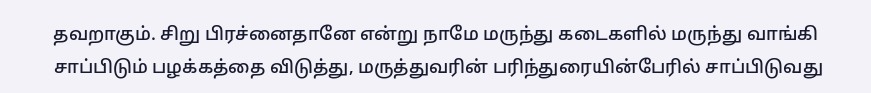தவறாகும். சிறு பிரச்னைதானே என்று நாமே மருந்து கடைகளில் மருந்து வாங்கி சாப்பிடும் பழக்கத்தை விடுத்து, மருத்துவரின் பரிந்துரையின்பேரில் சாப்பிடுவது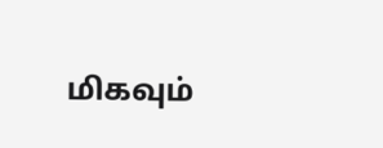மிகவும்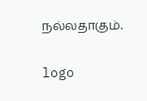நல்லதாகும்.

logo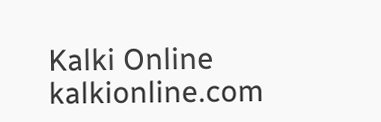Kalki Online
kalkionline.com